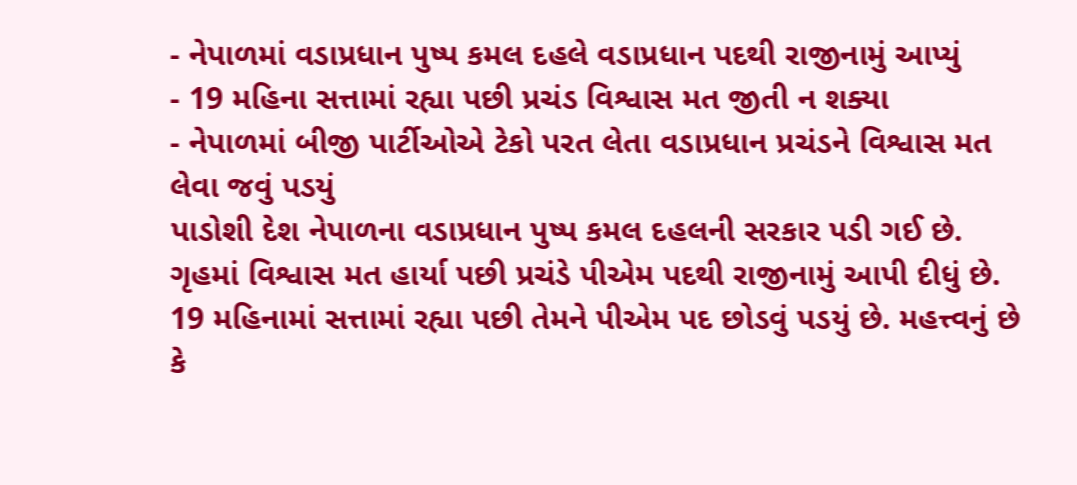- નેપાળમાં વડાપ્રધાન પુષ્પ કમલ દહલે વડાપ્રધાન પદથી રાજીનામું આપ્યું
- 19 મહિના સત્તામાં રહ્યા પછી પ્રચંડ વિશ્વાસ મત જીતી ન શક્યા
- નેપાળમાં બીજી પાર્ટીઓએ ટેકો પરત લેતા વડાપ્રધાન પ્રચંડને વિશ્વાસ મત લેવા જવું પડયું
પાડોશી દેશ નેપાળના વડાપ્રધાન પુષ્પ કમલ દહલની સરકાર પડી ગઈ છે. ગૃહમાં વિશ્વાસ મત હાર્યા પછી પ્રચંડે પીએમ પદથી રાજીનામું આપી દીધું છે. 19 મહિનામાં સત્તામાં રહ્યા પછી તેમને પીએમ પદ છોડવું પડયું છે. મહત્ત્વનું છે કે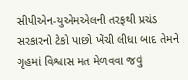સીપીએન-યુએમએલની તરફથી પ્રચંડ સરકારનો ટેકો પાછો ખેંચી લીધા બાદ તેમને ગૃહમાં વિશ્વાસ મત મેળવવા જવું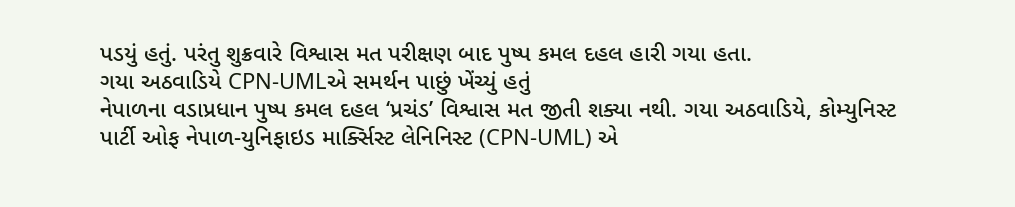પડયું હતું. પરંતુ શુક્રવારે વિશ્વાસ મત પરીક્ષણ બાદ પુષ્પ કમલ દહલ હારી ગયા હતા.
ગયા અઠવાડિયે CPN-UMLએ સમર્થન પાછું ખેંચ્યું હતું
નેપાળના વડાપ્રધાન પુષ્પ કમલ દહલ ‘પ્રચંડ’ વિશ્વાસ મત જીતી શક્યા નથી. ગયા અઠવાડિયે, કોમ્યુનિસ્ટ પાર્ટી ઓફ નેપાળ-યુનિફાઇડ માર્ક્સિસ્ટ લેનિનિસ્ટ (CPN-UML) એ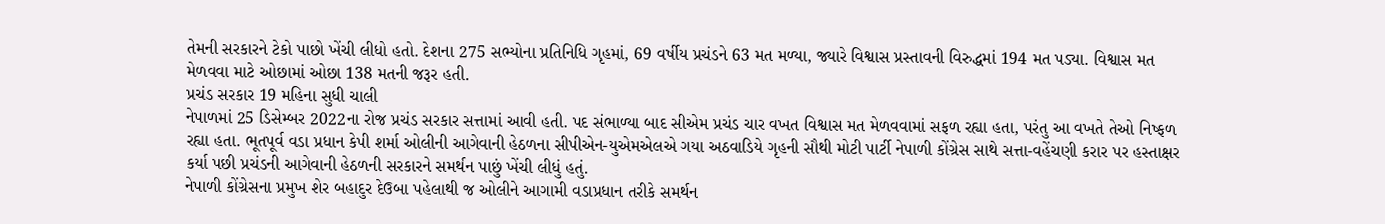તેમની સરકારને ટેકો પાછો ખેંચી લીધો હતો. દેશના 275 સભ્યોના પ્રતિનિધિ ગૃહમાં, 69 વર્ષીય પ્રચંડને 63 મત મળ્યા, જ્યારે વિશ્વાસ પ્રસ્તાવની વિરુદ્ધમાં 194 મત પડ્યા. વિશ્વાસ મત મેળવવા માટે ઓછામાં ઓછા 138 મતની જરૂર હતી.
પ્રચંડ સરકાર 19 મહિના સુધી ચાલી
નેપાળમાં 25 ડિસેમ્બર 2022ના રોજ પ્રચંડ સરકાર સત્તામાં આવી હતી. પદ સંભાળ્યા બાદ સીએમ પ્રચંડ ચાર વખત વિશ્વાસ મત મેળવવામાં સફળ રહ્યા હતા, પરંતુ આ વખતે તેઓ નિષ્ફળ રહ્યા હતા. ભૂતપૂર્વ વડા પ્રધાન કેપી શર્મા ઓલીની આગેવાની હેઠળના સીપીએન-યુએમએલએ ગયા અઠવાડિયે ગૃહની સૌથી મોટી પાર્ટી નેપાળી કોંગ્રેસ સાથે સત્તા-વહેંચણી કરાર પર હસ્તાક્ષર કર્યા પછી પ્રચંડની આગેવાની હેઠળની સરકારને સમર્થન પાછું ખેંચી લીધું હતું.
નેપાળી કોંગ્રેસના પ્રમુખ શેર બહાદુર દેઉબા પહેલાથી જ ઓલીને આગામી વડાપ્રધાન તરીકે સમર્થન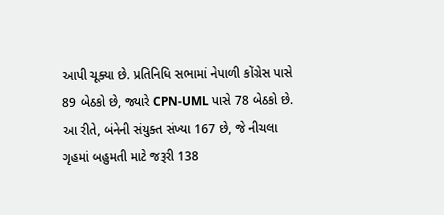આપી ચૂક્યા છે. પ્રતિનિધિ સભામાં નેપાળી કોંગ્રેસ પાસે 89 બેઠકો છે, જ્યારે CPN-UML પાસે 78 બેઠકો છે. આ રીતે, બંનેની સંયુક્ત સંખ્યા 167 છે, જે નીચલા ગૃહમાં બહુમતી માટે જરૂરી 138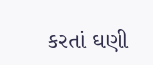કરતાં ઘણી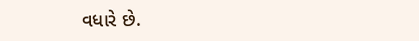વધારે છે.